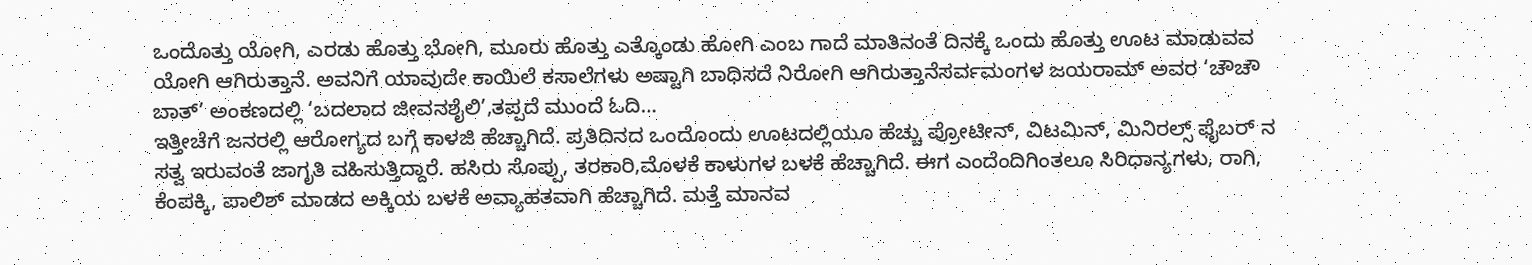ಒಂದೊತ್ತು ಯೋಗಿ, ಎರಡು ಹೊತ್ತು ಭೋಗಿ, ಮೂರು ಹೊತ್ತು ಎತ್ಕೊಂಡು ಹೋಗಿ ಎಂಬ ಗಾದೆ ಮಾತಿನಂತೆ ದಿನಕ್ಕೆ ಒಂದು ಹೊತ್ತು ಊಟ ಮಾಡುವವ ಯೋಗಿ ಆಗಿರುತ್ತಾನೆ. ಅವನಿಗೆ ಯಾವುದೇ ಕಾಯಿಲೆ ಕಸಾಲೆಗಳು ಅಷ್ಟಾಗಿ ಬಾಧಿಸದೆ ನಿರೋಗಿ ಆಗಿರುತ್ತಾನೆಸರ್ವಮಂಗಳ ಜಯರಾಮ್ ಅವರ ‘ಚೌಚೌ ಬಾತ್’ ಅಂಕಣದಲ್ಲಿ ‘ಬದಲಾದ ಜೀವನಶೈಲಿ’,ತಪ್ಪದೆ ಮುಂದೆ ಓದಿ…
ಇತ್ತೀಚೆಗೆ ಜನರಲ್ಲಿ ಆರೋಗ್ಯದ ಬಗ್ಗೆ ಕಾಳಜಿ ಹೆಚ್ಚಾಗಿದೆ. ಪ್ರತಿದಿನದ ಒಂದೊಂದು ಊಟದಲ್ಲಿಯೂ ಹೆಚ್ಚು ಪ್ರೋಟೀನ್, ವಿಟಮಿನ್, ಮಿನಿರಲ್ಸ್ ಫೈಬರ್ ನ ಸತ್ವ ಇರುವಂತೆ ಜಾಗೃತಿ ವಹಿಸುತ್ತಿದ್ದಾರೆ. ಹಸಿರು ಸೊಪ್ಪು, ತರಕಾರಿ,ಮೊಳಕೆ ಕಾಳುಗಳ ಬಳಕೆ ಹೆಚ್ಚಾಗಿದೆ. ಈಗ ಎಂದೆಂದಿಗಿಂತಲೂ ಸಿರಿಧಾನ್ಯಗಳು, ರಾಗಿ, ಕೆಂಪಕ್ಕಿ, ಪಾಲಿಶ್ ಮಾಡದ ಅಕ್ಕಿಯ ಬಳಕೆ ಅವ್ಯಾಹತವಾಗಿ ಹೆಚ್ಚಾಗಿದೆ. ಮತ್ತೆ ಮಾನವ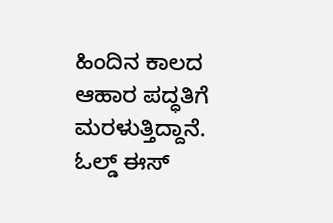ಹಿಂದಿನ ಕಾಲದ ಆಹಾರ ಪದ್ಧತಿಗೆ ಮರಳುತ್ತಿದ್ದಾನೆ. ಓಲ್ಡ್ ಈಸ್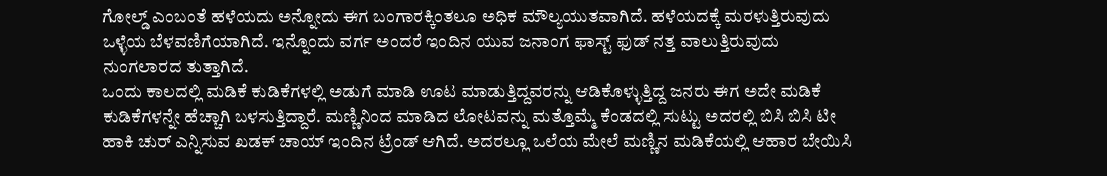ಗೋಲ್ಡ್ ಎಂಬಂತೆ ಹಳೆಯದು ಅನ್ನೋದು ಈಗ ಬಂಗಾರಕ್ಕಿಂತಲೂ ಅಧಿಕ ಮೌಲ್ಯಯುತವಾಗಿದೆ. ಹಳೆಯದಕ್ಕೆ ಮರಳುತ್ತಿರುವುದು ಒಳ್ಳೆಯ ಬೆಳವಣಿಗೆಯಾಗಿದೆ. ಇನ್ನೊಂದು ವರ್ಗ ಅಂದರೆ ಇಂದಿನ ಯುವ ಜನಾಂಗ ಫಾಸ್ಟ್ ಫುಡ್ ನತ್ತ ವಾಲುತ್ತಿರುವುದು ನುಂಗಲಾರದ ತುತ್ತಾಗಿದೆ.
ಒಂದು ಕಾಲದಲ್ಲಿ ಮಡಿಕೆ ಕುಡಿಕೆಗಳಲ್ಲಿ ಅಡುಗೆ ಮಾಡಿ ಊಟ ಮಾಡುತ್ತಿದ್ದವರನ್ನು ಆಡಿಕೊಳ್ಳುತ್ತಿದ್ದ ಜನರು ಈಗ ಅದೇ ಮಡಿಕೆ ಕುಡಿಕೆಗಳನ್ನೇ ಹೆಚ್ಚಾಗಿ ಬಳಸುತ್ತಿದ್ದಾರೆ. ಮಣ್ಣಿನಿಂದ ಮಾಡಿದ ಲೋಟವನ್ನು ಮತ್ತೊಮ್ಮೆ ಕೆಂಡದಲ್ಲಿ ಸುಟ್ಟು ಅದರಲ್ಲಿ ಬಿಸಿ ಬಿಸಿ ಟೀ ಹಾಕಿ ಚುರ್ ಎನ್ನಿಸುವ ಖಡಕ್ ಚಾಯ್ ಇಂದಿನ ಟ್ರೆಂಡ್ ಆಗಿದೆ. ಅದರಲ್ಲೂ ಒಲೆಯ ಮೇಲೆ ಮಣ್ಣಿನ ಮಡಿಕೆಯಲ್ಲಿ ಆಹಾರ ಬೇಯಿಸಿ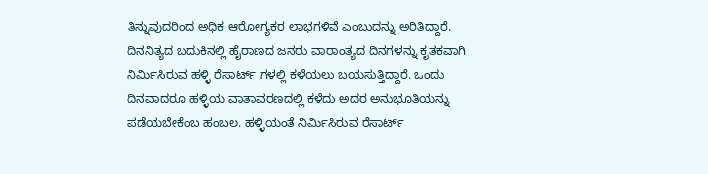ತಿನ್ನುವುದರಿಂದ ಅಧಿಕ ಆರೋಗ್ಯಕರ ಲಾಭಗಳಿವೆ ಎಂಬುದನ್ನು ಅರಿತಿದ್ದಾರೆ. ದಿನನಿತ್ಯದ ಬದುಕಿನಲ್ಲಿ ಹೈರಾಣದ ಜನರು ವಾರಾಂತ್ಯದ ದಿನಗಳನ್ನು ಕೃತಕವಾಗಿ ನಿರ್ಮಿಸಿರುವ ಹಳ್ಳಿ ರೆಸಾರ್ಟ್ ಗಳಲ್ಲಿ ಕಳೆಯಲು ಬಯಸುತ್ತಿದ್ದಾರೆ. ಒಂದು ದಿನವಾದರೂ ಹಳ್ಳಿಯ ವಾತಾವರಣದಲ್ಲಿ ಕಳೆದು ಅದರ ಅನುಭೂತಿಯನ್ನು ಪಡೆಯಬೇಕೆಂಬ ಹಂಬಲ. ಹಳ್ಳಿಯಂತೆ ನಿರ್ಮಿಸಿರುವ ರೆಸಾರ್ಟ್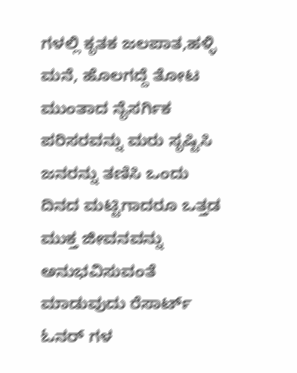ಗಳಲ್ಲಿ ಕೃತಕ ಜಲಪಾತ,ಹಳ್ಳಿ ಮನೆ, ಹೊಲಗದ್ದೆ ತೋಟ ಮುಂತಾದ ನೈಸರ್ಗಿಕ ಪರಿಸರವನ್ನು ಮರು ಸೃಷ್ಟಿಸಿ ಜನರನ್ನು ತಣಿಸಿ ಒಂದು ದಿನದ ಮಟ್ಟಿಗಾದರೂ ಒತ್ತಡ ಮುಕ್ತ ಜೀವನವನ್ನು ಅನುಭವಿಸುವಂತೆ ಮಾಡುವುದು ರೆಸಾರ್ಟ್ ಓನರ್ ಗಳ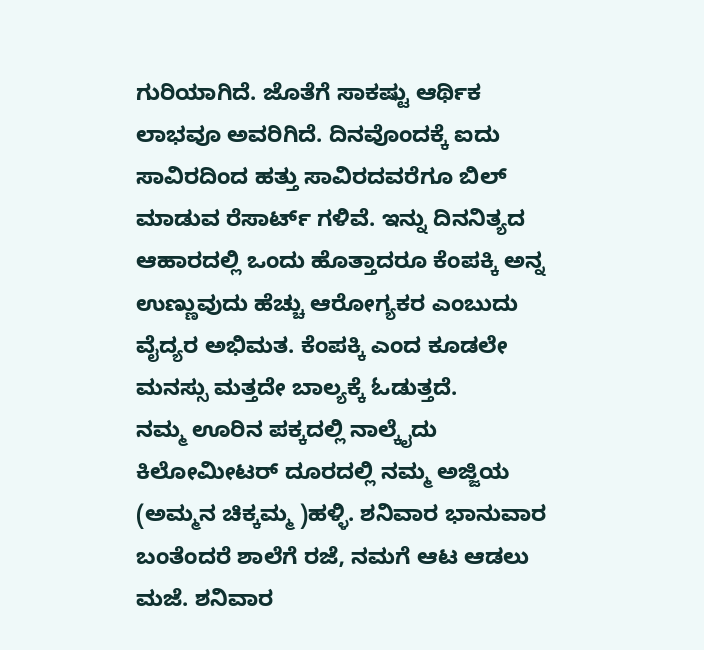ಗುರಿಯಾಗಿದೆ. ಜೊತೆಗೆ ಸಾಕಷ್ಟು ಆರ್ಥಿಕ ಲಾಭವೂ ಅವರಿಗಿದೆ. ದಿನವೊಂದಕ್ಕೆ ಐದು ಸಾವಿರದಿಂದ ಹತ್ತು ಸಾವಿರದವರೆಗೂ ಬಿಲ್ ಮಾಡುವ ರೆಸಾರ್ಟ್ ಗಳಿವೆ. ಇನ್ನು ದಿನನಿತ್ಯದ ಆಹಾರದಲ್ಲಿ ಒಂದು ಹೊತ್ತಾದರೂ ಕೆಂಪಕ್ಕಿ ಅನ್ನ ಉಣ್ಣುವುದು ಹೆಚ್ಚು ಆರೋಗ್ಯಕರ ಎಂಬುದು ವೈದ್ಯರ ಅಭಿಮತ. ಕೆಂಪಕ್ಕಿ ಎಂದ ಕೂಡಲೇ ಮನಸ್ಸು ಮತ್ತದೇ ಬಾಲ್ಯಕ್ಕೆ ಓಡುತ್ತದೆ.
ನಮ್ಮ ಊರಿನ ಪಕ್ಕದಲ್ಲಿ ನಾಲ್ಕೈದು ಕಿಲೋಮೀಟರ್ ದೂರದಲ್ಲಿ ನಮ್ಮ ಅಜ್ಜಿಯ (ಅಮ್ಮನ ಚಿಕ್ಕಮ್ಮ )ಹಳ್ಳಿ. ಶನಿವಾರ ಭಾನುವಾರ ಬಂತೆಂದರೆ ಶಾಲೆಗೆ ರಜೆ, ನಮಗೆ ಆಟ ಆಡಲು ಮಜೆ. ಶನಿವಾರ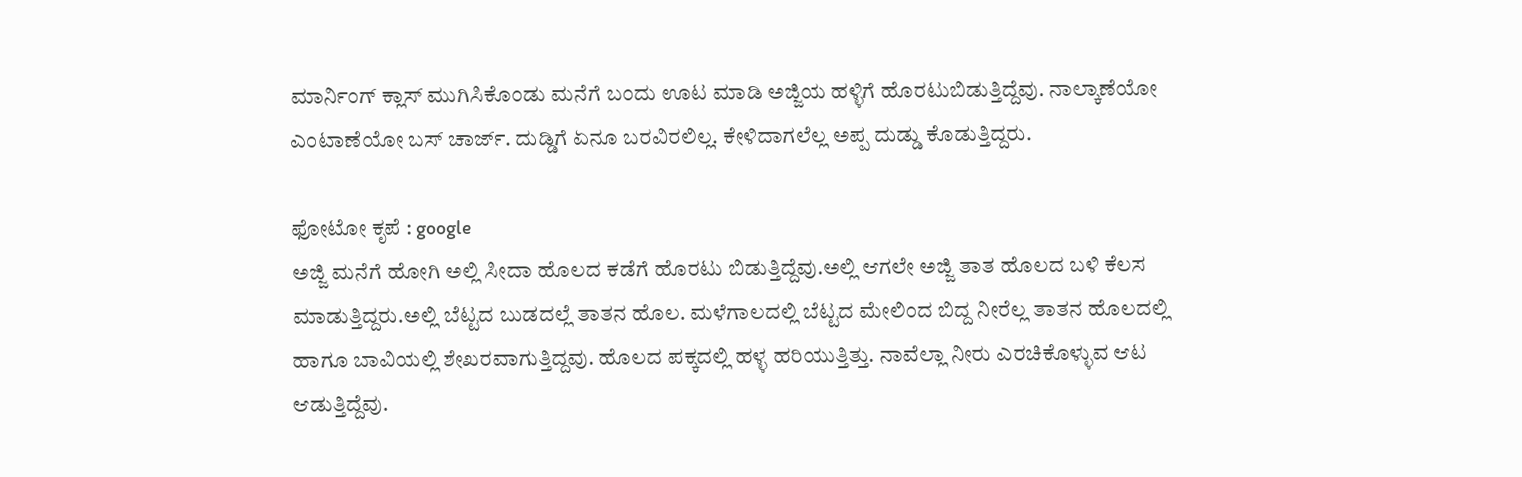ಮಾರ್ನಿಂಗ್ ಕ್ಲಾಸ್ ಮುಗಿಸಿಕೊಂಡು ಮನೆಗೆ ಬಂದು ಊಟ ಮಾಡಿ ಅಜ್ಜಿಯ ಹಳ್ಳಿಗೆ ಹೊರಟುಬಿಡುತ್ತಿದ್ದೆವು. ನಾಲ್ಕಾಣೆಯೋ ಎಂಟಾಣೆಯೋ ಬಸ್ ಚಾರ್ಜ್. ದುಡ್ಡಿಗೆ ಏನೂ ಬರವಿರಲಿಲ್ಲ. ಕೇಳಿದಾಗಲೆಲ್ಲ ಅಪ್ಪ ದುಡ್ಡು ಕೊಡುತ್ತಿದ್ದರು.

ಫೋಟೋ ಕೃಪೆ : google
ಅಜ್ಜಿ ಮನೆಗೆ ಹೋಗಿ ಅಲ್ಲಿ ಸೀದಾ ಹೊಲದ ಕಡೆಗೆ ಹೊರಟು ಬಿಡುತ್ತಿದ್ದೆವು.ಅಲ್ಲಿ ಆಗಲೇ ಅಜ್ಜಿ ತಾತ ಹೊಲದ ಬಳಿ ಕೆಲಸ ಮಾಡುತ್ತಿದ್ದರು.ಅಲ್ಲಿ ಬೆಟ್ಟದ ಬುಡದಲ್ಲೆ ತಾತನ ಹೊಲ. ಮಳೆಗಾಲದಲ್ಲಿ ಬೆಟ್ಟದ ಮೇಲಿಂದ ಬಿದ್ದ ನೀರೆಲ್ಲ ತಾತನ ಹೊಲದಲ್ಲಿ ಹಾಗೂ ಬಾವಿಯಲ್ಲಿ ಶೇಖರವಾಗುತ್ತಿದ್ದವು. ಹೊಲದ ಪಕ್ಕದಲ್ಲಿ ಹಳ್ಳ ಹರಿಯುತ್ತಿತ್ತು. ನಾವೆಲ್ಲಾ ನೀರು ಎರಚಿಕೊಳ್ಳುವ ಆಟ ಆಡುತ್ತಿದ್ದೆವು.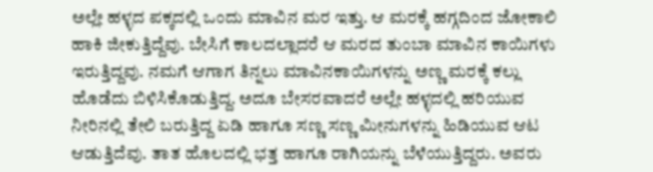ಅಲ್ಲೇ ಹಳ್ಳದ ಪಕ್ಕದಲ್ಲಿ ಒಂದು ಮಾವಿನ ಮರ ಇತ್ತು. ಆ ಮರಕ್ಕೆ ಹಗ್ಗದಿಂದ ಜೋಕಾಲಿ ಹಾಕಿ ಜೀಕುತ್ತಿದ್ದೆವು. ಬೇಸಿಗೆ ಕಾಲದಲ್ಲಾದರೆ ಆ ಮರದ ತುಂಬಾ ಮಾವಿನ ಕಾಯಿಗಳು ಇರುತ್ತಿದ್ದವು. ನಮಗೆ ಆಗಾಗ ತಿನ್ನಲು ಮಾವಿನಕಾಯಿಗಳನ್ನು ಅಣ್ಣ ಮರಕ್ಕೆ ಕಲ್ಲು ಹೊಡೆದು ಬಿಳಿಸಿಕೊಡುತ್ತಿದ್ದ. ಅದೂ ಬೇಸರವಾದರೆ ಅಲ್ಲೇ ಹಳ್ಳದಲ್ಲಿ ಹರಿಯುವ ನೀರಿನಲ್ಲಿ ತೇಲಿ ಬರುತ್ತಿದ್ದ ಏಡಿ ಹಾಗೂ ಸಣ್ಣ ಸಣ್ಣ ಮೀನುಗಳನ್ನು ಹಿಡಿಯುವ ಆಟ ಆಡುತ್ತಿದೆವು. ತಾತ ಹೊಲದಲ್ಲಿ ಭತ್ತ ಹಾಗೂ ರಾಗಿಯನ್ನು ಬೆಳೆಯುತ್ತಿದ್ದರು. ಅವರು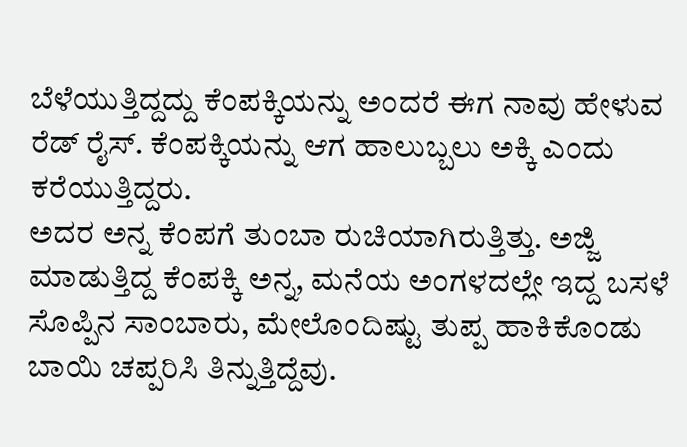ಬೆಳೆಯುತ್ತಿದ್ದದ್ದು ಕೆಂಪಕ್ಕಿಯನ್ನು ಅಂದರೆ ಈಗ ನಾವು ಹೇಳುವ ರೆಡ್ ರೈಸ್. ಕೆಂಪಕ್ಕಿಯನ್ನು ಆಗ ಹಾಲುಬ್ಬಲು ಅಕ್ಕಿ ಎಂದು ಕರೆಯುತ್ತಿದ್ದರು.
ಅದರ ಅನ್ನ ಕೆಂಪಗೆ ತುಂಬಾ ರುಚಿಯಾಗಿರುತ್ತಿತ್ತು. ಅಜ್ಜಿ ಮಾಡುತ್ತಿದ್ದ ಕೆಂಪಕ್ಕಿ ಅನ್ನ, ಮನೆಯ ಅಂಗಳದಲ್ಲೇ ಇದ್ದ ಬಸಳೆ ಸೊಪ್ಪಿನ ಸಾಂಬಾರು, ಮೇಲೊಂದಿಷ್ಟು ತುಪ್ಪ ಹಾಕಿಕೊಂಡು ಬಾಯಿ ಚಪ್ಪರಿಸಿ ತಿನ್ನುತ್ತಿದ್ದೆವು.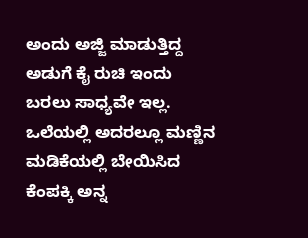ಅಂದು ಅಜ್ಜಿ ಮಾಡುತ್ತಿದ್ದ ಅಡುಗೆ ಕೈ ರುಚಿ ಇಂದು ಬರಲು ಸಾಧ್ಯವೇ ಇಲ್ಲ. ಒಲೆಯಲ್ಲಿ ಅದರಲ್ಲೂ ಮಣ್ಣಿನ ಮಡಿಕೆಯಲ್ಲಿ ಬೇಯಿಸಿದ ಕೆಂಪಕ್ಕಿ ಅನ್ನ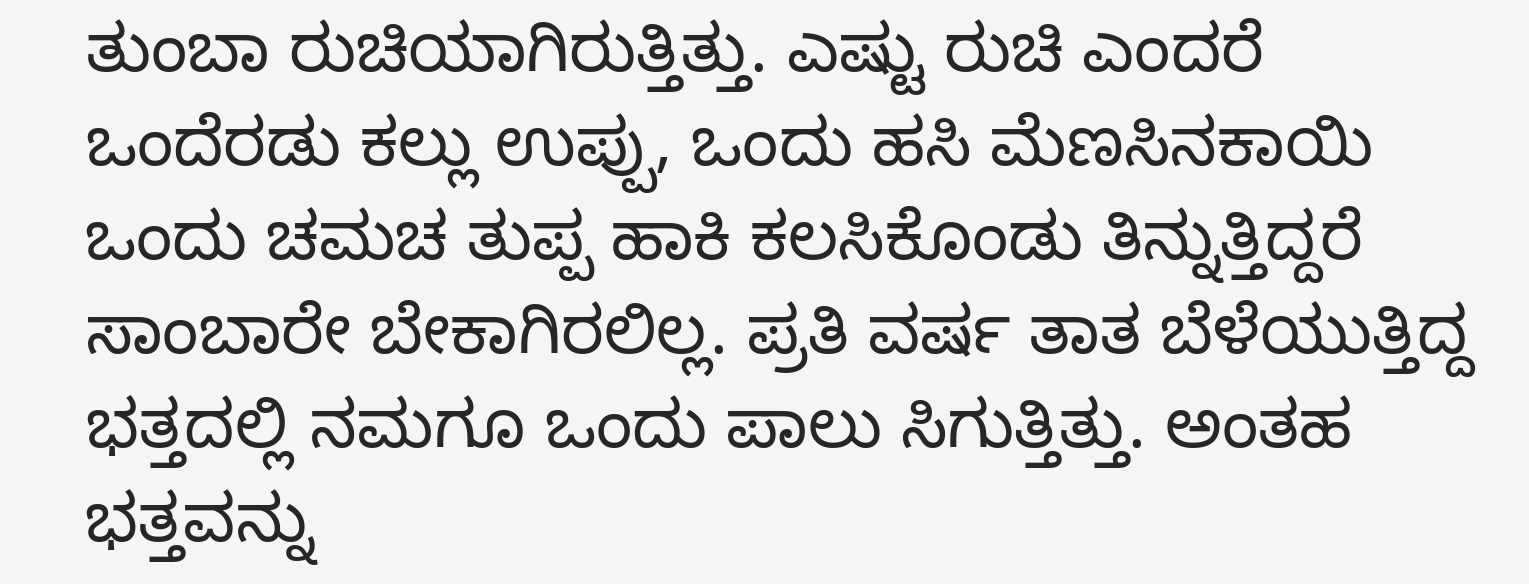ತುಂಬಾ ರುಚಿಯಾಗಿರುತ್ತಿತ್ತು. ಎಷ್ಟು ರುಚಿ ಎಂದರೆ ಒಂದೆರಡು ಕಲ್ಲು ಉಪ್ಪು, ಒಂದು ಹಸಿ ಮೆಣಸಿನಕಾಯಿ ಒಂದು ಚಮಚ ತುಪ್ಪ ಹಾಕಿ ಕಲಸಿಕೊಂಡು ತಿನ್ನುತ್ತಿದ್ದರೆ ಸಾಂಬಾರೇ ಬೇಕಾಗಿರಲಿಲ್ಲ. ಪ್ರತಿ ವರ್ಷ ತಾತ ಬೆಳೆಯುತ್ತಿದ್ದ ಭತ್ತದಲ್ಲಿ ನಮಗೂ ಒಂದು ಪಾಲು ಸಿಗುತ್ತಿತ್ತು. ಅಂತಹ ಭತ್ತವನ್ನು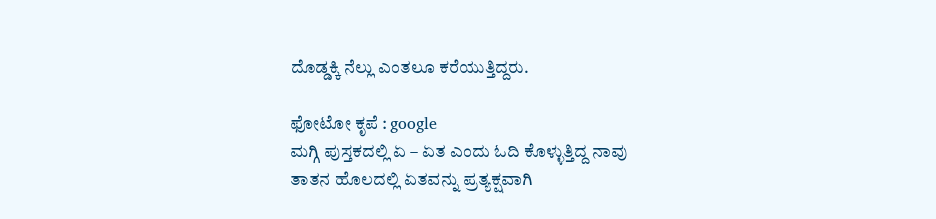ದೊಡ್ಡಕ್ಕಿ ನೆಲ್ಲು ಎಂತಲೂ ಕರೆಯುತ್ತಿದ್ದರು.

ಫೋಟೋ ಕೃಪೆ : google
ಮಗ್ಗಿ ಪುಸ್ತಕದಲ್ಲಿ ಏ – ಏತ ಎಂದು ಓದಿ ಕೊಳ್ಳುತ್ತಿದ್ದ ನಾವು ತಾತನ ಹೊಲದಲ್ಲಿ ಏತವನ್ನು ಪ್ರತ್ಯಕ್ಷವಾಗಿ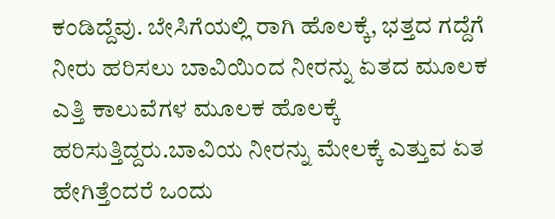ಕಂಡಿದ್ದೆವು. ಬೇಸಿಗೆಯಲ್ಲಿ ರಾಗಿ ಹೊಲಕ್ಕೆ, ಭತ್ತದ ಗದ್ದೆಗೆ ನೀರು ಹರಿಸಲು ಬಾವಿಯಿಂದ ನೀರನ್ನು ಏತದ ಮೂಲಕ ಎತ್ತಿ ಕಾಲುವೆಗಳ ಮೂಲಕ ಹೊಲಕ್ಕೆ ಹರಿಸುತ್ತಿದ್ದರು.ಬಾವಿಯ ನೀರನ್ನು ಮೇಲಕ್ಕೆ ಎತ್ತುವ ಏತ ಹೇಗಿತ್ತೆಂದರೆ ಒಂದು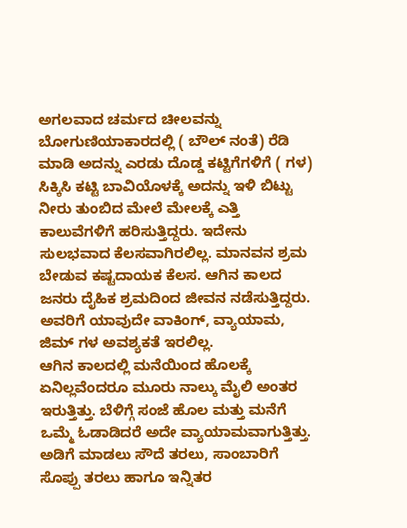ಅಗಲವಾದ ಚರ್ಮದ ಚೀಲವನ್ನು ಬೋಗುಣಿಯಾಕಾರದಲ್ಲಿ ( ಬೌಲ್ ನಂತೆ) ರೆಡಿ ಮಾಡಿ ಅದನ್ನು ಎರಡು ದೊಡ್ಡ ಕಟ್ಟಿಗೆಗಳಿಗೆ ( ಗಳ) ಸಿಕ್ಕಿಸಿ ಕಟ್ಟಿ ಬಾವಿಯೊಳಕ್ಕೆ ಅದನ್ನು ಇಳಿ ಬಿಟ್ಟು ನೀರು ತುಂಬಿದ ಮೇಲೆ ಮೇಲಕ್ಕೆ ಎತ್ತಿ ಕಾಲುವೆಗಳಿಗೆ ಹರಿಸುತ್ತಿದ್ದರು. ಇದೇನು ಸುಲಭವಾದ ಕೆಲಸವಾಗಿರಲಿಲ್ಲ. ಮಾನವನ ಶ್ರಮ ಬೇಡುವ ಕಷ್ಟದಾಯಕ ಕೆಲಸ. ಆಗಿನ ಕಾಲದ ಜನರು ದೈಹಿಕ ಶ್ರಮದಿಂದ ಜೀವನ ನಡೆಸುತ್ತಿದ್ದರು. ಅವರಿಗೆ ಯಾವುದೇ ವಾಕಿಂಗ್, ವ್ಯಾಯಾಮ, ಜಿಮ್ ಗಳ ಅವಶ್ಯಕತೆ ಇರಲಿಲ್ಲ.
ಆಗಿನ ಕಾಲದಲ್ಲಿ ಮನೆಯಿಂದ ಹೊಲಕ್ಕೆ ಏನಿಲ್ಲವೆಂದರೂ ಮೂರು ನಾಲ್ಕು ಮೈಲಿ ಅಂತರ ಇರುತ್ತಿತ್ತು. ಬೆಳಿಗ್ಗೆ ಸಂಜೆ ಹೊಲ ಮತ್ತು ಮನೆಗೆ ಒಮ್ಮೆ ಓಡಾಡಿದರೆ ಅದೇ ವ್ಯಾಯಾಮವಾಗುತ್ತಿತ್ತು. ಅಡಿಗೆ ಮಾಡಲು ಸೌದೆ ತರಲು, ಸಾಂಬಾರಿಗೆ ಸೊಪ್ಪು ತರಲು ಹಾಗೂ ಇನ್ನಿತರ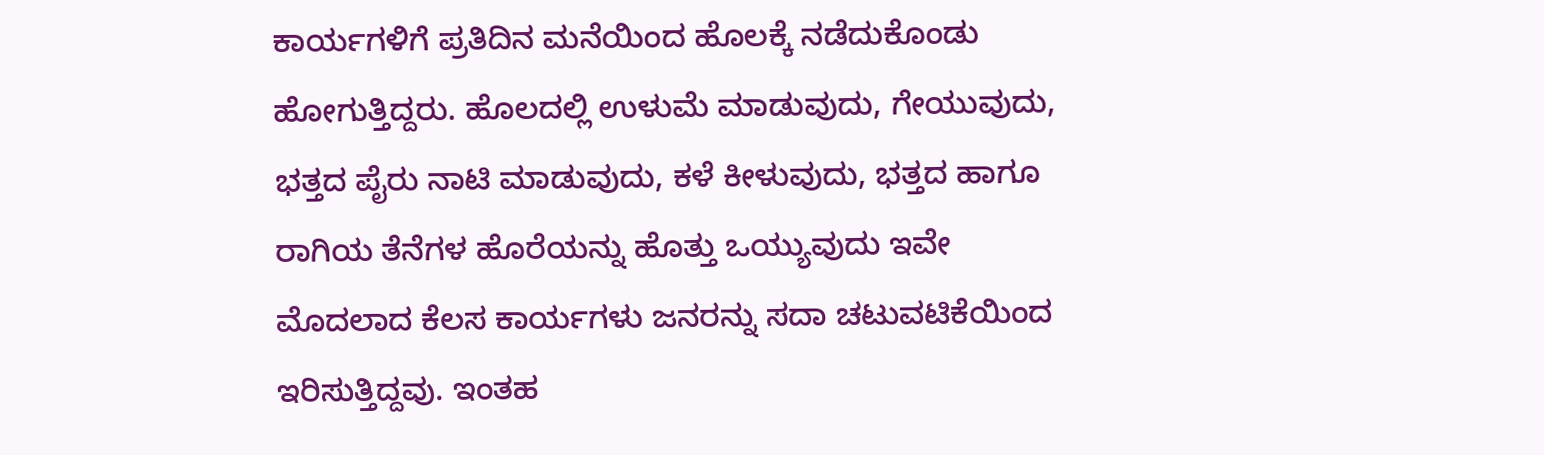ಕಾರ್ಯಗಳಿಗೆ ಪ್ರತಿದಿನ ಮನೆಯಿಂದ ಹೊಲಕ್ಕೆ ನಡೆದುಕೊಂಡು ಹೋಗುತ್ತಿದ್ದರು. ಹೊಲದಲ್ಲಿ ಉಳುಮೆ ಮಾಡುವುದು, ಗೇಯುವುದು, ಭತ್ತದ ಪೈರು ನಾಟಿ ಮಾಡುವುದು, ಕಳೆ ಕೀಳುವುದು, ಭತ್ತದ ಹಾಗೂ ರಾಗಿಯ ತೆನೆಗಳ ಹೊರೆಯನ್ನು ಹೊತ್ತು ಒಯ್ಯುವುದು ಇವೇ ಮೊದಲಾದ ಕೆಲಸ ಕಾರ್ಯಗಳು ಜನರನ್ನು ಸದಾ ಚಟುವಟಿಕೆಯಿಂದ ಇರಿಸುತ್ತಿದ್ದವು. ಇಂತಹ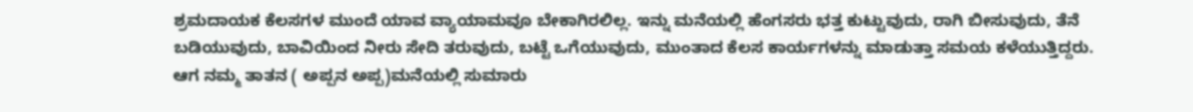ಶ್ರಮದಾಯಕ ಕೆಲಸಗಳ ಮುಂದೆ ಯಾವ ವ್ಯಾಯಾಮವೂ ಬೇಕಾಗಿರಲಿಲ್ಲ. ಇನ್ನು ಮನೆಯಲ್ಲಿ ಹೆಂಗಸರು ಭತ್ತ ಕುಟ್ಟುವುದು, ರಾಗಿ ಬೀಸುವುದು, ತೆನೆ ಬಡಿಯುವುದು, ಬಾವಿಯಿಂದ ನೀರು ಸೇದಿ ತರುವುದು, ಬಟ್ಟೆ ಒಗೆಯುವುದು, ಮುಂತಾದ ಕೆಲಸ ಕಾರ್ಯಗಳನ್ನು ಮಾಡುತ್ತಾ ಸಮಯ ಕಳೆಯುತ್ತಿದ್ದರು.
ಆಗ ನಮ್ಮ ತಾತನ ( ಅಪ್ಪನ ಅಪ್ಪ)ಮನೆಯಲ್ಲಿ ಸುಮಾರು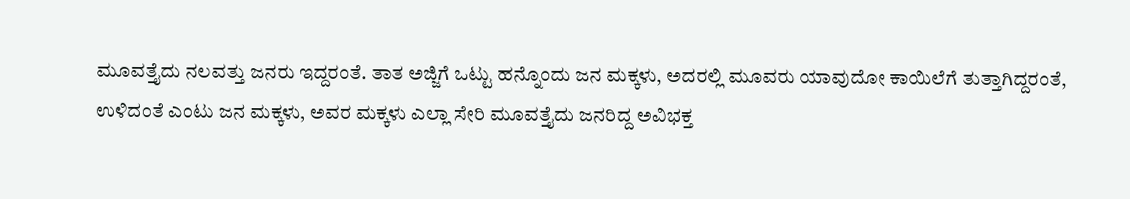ಮೂವತ್ತೈದು ನಲವತ್ತು ಜನರು ಇದ್ದರಂತೆ. ತಾತ ಅಜ್ಜಿಗೆ ಒಟ್ಟು ಹನ್ನೊಂದು ಜನ ಮಕ್ಕಳು, ಅದರಲ್ಲಿ ಮೂವರು ಯಾವುದೋ ಕಾಯಿಲೆಗೆ ತುತ್ತಾಗಿದ್ದರಂತೆ, ಉಳಿದಂತೆ ಎಂಟು ಜನ ಮಕ್ಕಳು, ಅವರ ಮಕ್ಕಳು ಎಲ್ಲಾ ಸೇರಿ ಮೂವತ್ತೈದು ಜನರಿದ್ದ ಅವಿಭಕ್ತ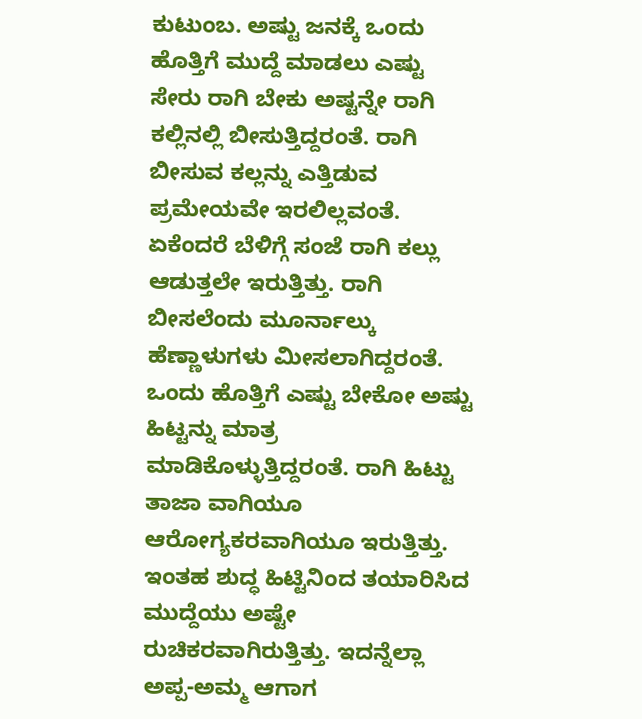ಕುಟುಂಬ. ಅಷ್ಟು ಜನಕ್ಕೆ ಒಂದು ಹೊತ್ತಿಗೆ ಮುದ್ದೆ ಮಾಡಲು ಎಷ್ಟು ಸೇರು ರಾಗಿ ಬೇಕು ಅಷ್ಟನ್ನೇ ರಾಗಿ ಕಲ್ಲಿನಲ್ಲಿ ಬೀಸುತ್ತಿದ್ದರಂತೆ. ರಾಗಿ ಬೀಸುವ ಕಲ್ಲನ್ನು ಎತ್ತಿಡುವ ಪ್ರಮೇಯವೇ ಇರಲಿಲ್ಲವಂತೆ. ಏಕೆಂದರೆ ಬೆಳಿಗ್ಗೆ ಸಂಜೆ ರಾಗಿ ಕಲ್ಲು ಆಡುತ್ತಲೇ ಇರುತ್ತಿತ್ತು. ರಾಗಿ ಬೀಸಲೆಂದು ಮೂರ್ನಾಲ್ಕು ಹೆಣ್ಣಾಳುಗಳು ಮೀಸಲಾಗಿದ್ದರಂತೆ. ಒಂದು ಹೊತ್ತಿಗೆ ಎಷ್ಟು ಬೇಕೋ ಅಷ್ಟು ಹಿಟ್ಟನ್ನು ಮಾತ್ರ ಮಾಡಿಕೊಳ್ಳುತ್ತಿದ್ದರಂತೆ. ರಾಗಿ ಹಿಟ್ಟು ತಾಜಾ ವಾಗಿಯೂ ಆರೋಗ್ಯಕರವಾಗಿಯೂ ಇರುತ್ತಿತ್ತು. ಇಂತಹ ಶುದ್ಧ ಹಿಟ್ಟಿನಿಂದ ತಯಾರಿಸಿದ ಮುದ್ದೆಯು ಅಷ್ಟೇ ರುಚಿಕರವಾಗಿರುತ್ತಿತ್ತು. ಇದನ್ನೆಲ್ಲಾ ಅಪ್ಪ-ಅಮ್ಮ ಆಗಾಗ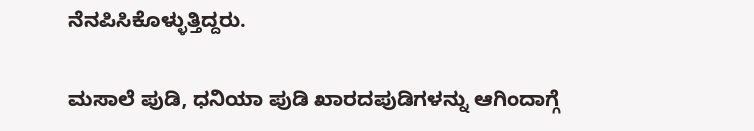ನೆನಪಿಸಿಕೊಳ್ಳುತ್ತಿದ್ದರು.

ಮಸಾಲೆ ಪುಡಿ, ಧನಿಯಾ ಪುಡಿ ಖಾರದಪುಡಿಗಳನ್ನು ಆಗಿಂದಾಗ್ಗೆ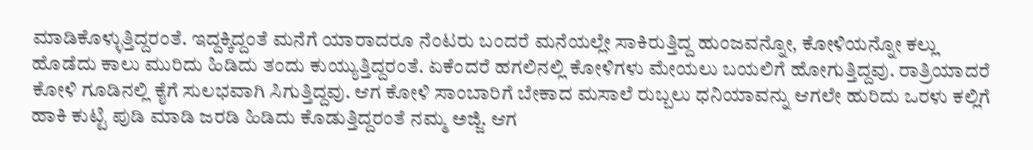ಮಾಡಿಕೊಳ್ಳುತ್ತಿದ್ದರಂತೆ. ಇದ್ದಕ್ಕಿದ್ದಂತೆ ಮನೆಗೆ ಯಾರಾದರೂ ನೆಂಟರು ಬಂದರೆ ಮನೆಯಲ್ಲೇ ಸಾಕಿರುತ್ತಿದ್ದ ಹುಂಜವನ್ನೋ, ಕೋಳಿಯನ್ನೋ ಕಲ್ಲು ಹೊಡೆದು ಕಾಲು ಮುರಿದು ಹಿಡಿದು ತಂದು ಕುಯ್ಯುತ್ತಿದ್ದರಂತೆ. ಏಕೆಂದರೆ ಹಗಲಿನಲ್ಲಿ ಕೋಳಿಗಳು ಮೇಯಲು ಬಯಲಿಗೆ ಹೋಗುತ್ತಿದ್ದವು. ರಾತ್ರಿಯಾದರೆ ಕೋಳಿ ಗೂಡಿನಲ್ಲಿ ಕೈಗೆ ಸುಲಭವಾಗಿ ಸಿಗುತ್ತಿದ್ದವು. ಆಗ ಕೋಳಿ ಸಾಂಬಾರಿಗೆ ಬೇಕಾದ ಮಸಾಲೆ ರುಬ್ಬಲು ಧನಿಯಾವನ್ನು ಆಗಲೇ ಹುರಿದು ಒರಳು ಕಲ್ಲಿಗೆ ಹಾಕಿ ಕುಟ್ಟಿ ಪುಡಿ ಮಾಡಿ ಜರಡಿ ಹಿಡಿದು ಕೊಡುತ್ತಿದ್ದರಂತೆ ನಮ್ಮ ಅಜ್ಜಿ. ಆಗ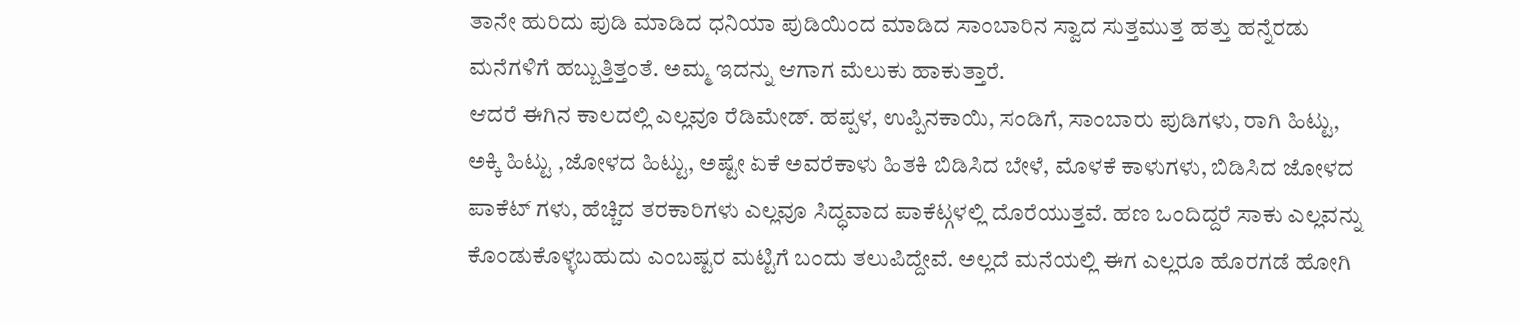ತಾನೇ ಹುರಿದು ಪುಡಿ ಮಾಡಿದ ಧನಿಯಾ ಪುಡಿಯಿಂದ ಮಾಡಿದ ಸಾಂಬಾರಿನ ಸ್ವಾದ ಸುತ್ತಮುತ್ತ ಹತ್ತು ಹನ್ನೆರಡು ಮನೆಗಳಿಗೆ ಹಬ್ಬುತ್ತಿತ್ತಂತೆ. ಅಮ್ಮ ಇದನ್ನು ಆಗಾಗ ಮೆಲುಕು ಹಾಕುತ್ತಾರೆ.
ಆದರೆ ಈಗಿನ ಕಾಲದಲ್ಲಿ ಎಲ್ಲವೂ ರೆಡಿಮೇಡ್. ಹಪ್ಪಳ, ಉಪ್ಪಿನಕಾಯಿ, ಸಂಡಿಗೆ, ಸಾಂಬಾರು ಪುಡಿಗಳು, ರಾಗಿ ಹಿಟ್ಟು, ಅಕ್ಕಿ ಹಿಟ್ಟು ,ಜೋಳದ ಹಿಟ್ಟು, ಅಷ್ಟೇ ಏಕೆ ಅವರೆಕಾಳು ಹಿತಕಿ ಬಿಡಿಸಿದ ಬೇಳೆ, ಮೊಳಕೆ ಕಾಳುಗಳು, ಬಿಡಿಸಿದ ಜೋಳದ ಪಾಕೆಟ್ ಗಳು, ಹೆಚ್ಚಿದ ತರಕಾರಿಗಳು ಎಲ್ಲವೂ ಸಿದ್ಧವಾದ ಪಾಕೆಟ್ಗಳಲ್ಲಿ ದೊರೆಯುತ್ತವೆ. ಹಣ ಒಂದಿದ್ದರೆ ಸಾಕು ಎಲ್ಲವನ್ನು ಕೊಂಡುಕೊಳ್ಳಬಹುದು ಎಂಬಷ್ಟರ ಮಟ್ಟಿಗೆ ಬಂದು ತಲುಪಿದ್ದೇವೆ. ಅಲ್ಲದೆ ಮನೆಯಲ್ಲಿ ಈಗ ಎಲ್ಲರೂ ಹೊರಗಡೆ ಹೋಗಿ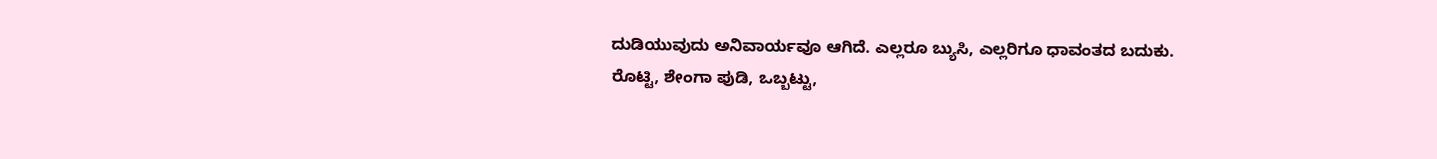ದುಡಿಯುವುದು ಅನಿವಾರ್ಯವೂ ಆಗಿದೆ. ಎಲ್ಲರೂ ಬ್ಯುಸಿ, ಎಲ್ಲರಿಗೂ ಧಾವಂತದ ಬದುಕು.
ರೊಟ್ಟಿ, ಶೇಂಗಾ ಪುಡಿ, ಒಬ್ಬಟ್ಟು,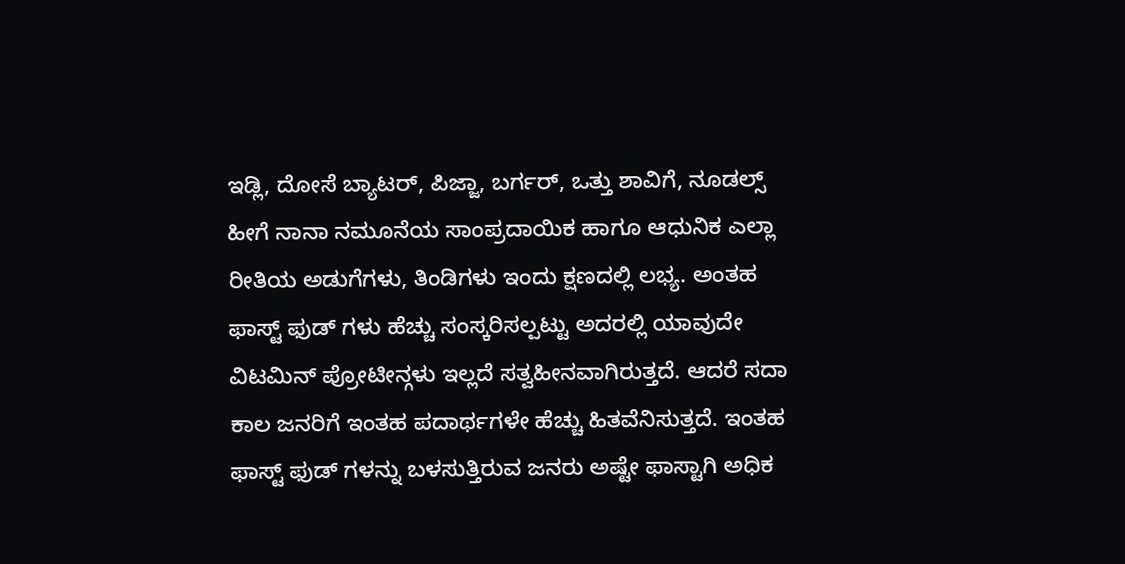ಇಡ್ಲಿ, ದೋಸೆ ಬ್ಯಾಟರ್, ಪಿಜ್ಜಾ, ಬರ್ಗರ್, ಒತ್ತು ಶಾವಿಗೆ, ನೂಡಲ್ಸ್ ಹೀಗೆ ನಾನಾ ನಮೂನೆಯ ಸಾಂಪ್ರದಾಯಿಕ ಹಾಗೂ ಆಧುನಿಕ ಎಲ್ಲಾ ರೀತಿಯ ಅಡುಗೆಗಳು, ತಿಂಡಿಗಳು ಇಂದು ಕ್ಷಣದಲ್ಲಿ ಲಭ್ಯ. ಅಂತಹ ಫಾಸ್ಟ್ ಫುಡ್ ಗಳು ಹೆಚ್ಚು ಸಂಸ್ಕರಿಸಲ್ಪಟ್ಟು ಅದರಲ್ಲಿ ಯಾವುದೇ ವಿಟಮಿನ್ ಪ್ರೋಟೀನ್ಗಳು ಇಲ್ಲದೆ ಸತ್ವಹೀನವಾಗಿರುತ್ತದೆ. ಆದರೆ ಸದಾ ಕಾಲ ಜನರಿಗೆ ಇಂತಹ ಪದಾರ್ಥಗಳೇ ಹೆಚ್ಚು ಹಿತವೆನಿಸುತ್ತದೆ. ಇಂತಹ ಫಾಸ್ಟ್ ಫುಡ್ ಗಳನ್ನು ಬಳಸುತ್ತಿರುವ ಜನರು ಅಷ್ಟೇ ಫಾಸ್ಟಾಗಿ ಅಧಿಕ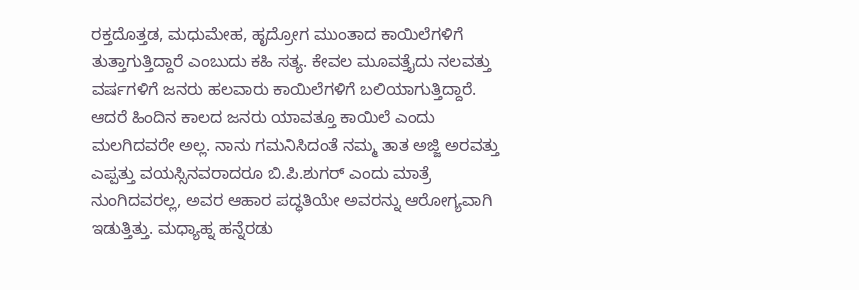ರಕ್ತದೊತ್ತಡ, ಮಧುಮೇಹ, ಹೃದ್ರೋಗ ಮುಂತಾದ ಕಾಯಿಲೆಗಳಿಗೆ ತುತ್ತಾಗುತ್ತಿದ್ದಾರೆ ಎಂಬುದು ಕಹಿ ಸತ್ಯ. ಕೇವಲ ಮೂವತ್ತೈದು ನಲವತ್ತು ವರ್ಷಗಳಿಗೆ ಜನರು ಹಲವಾರು ಕಾಯಿಲೆಗಳಿಗೆ ಬಲಿಯಾಗುತ್ತಿದ್ದಾರೆ.
ಆದರೆ ಹಿಂದಿನ ಕಾಲದ ಜನರು ಯಾವತ್ತೂ ಕಾಯಿಲೆ ಎಂದು ಮಲಗಿದವರೇ ಅಲ್ಲ. ನಾನು ಗಮನಿಸಿದಂತೆ ನಮ್ಮ ತಾತ ಅಜ್ಜಿ ಅರವತ್ತು ಎಪ್ಪತ್ತು ವಯಸ್ಸಿನವರಾದರೂ ಬಿ.ಪಿ.ಶುಗರ್ ಎಂದು ಮಾತ್ರೆ ನುಂಗಿದವರಲ್ಲ, ಅವರ ಆಹಾರ ಪದ್ಧತಿಯೇ ಅವರನ್ನು ಆರೋಗ್ಯವಾಗಿ ಇಡುತ್ತಿತ್ತು. ಮಧ್ಯಾಹ್ನ ಹನ್ನೆರಡು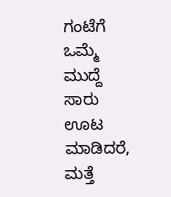ಗಂಟೆಗೆ ಒಮ್ಮೆ ಮುದ್ದೆ ಸಾರು ಊಟ ಮಾಡಿದರೆ, ಮತ್ತೆ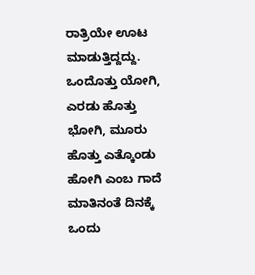ರಾತ್ರಿಯೇ ಊಟ ಮಾಡುತ್ತಿದ್ದದ್ದು. ಒಂದೊತ್ತು ಯೋಗಿ, ಎರಡು ಹೊತ್ತು ಭೋಗಿ, ಮೂರು ಹೊತ್ತು ಎತ್ಕೊಂಡು ಹೋಗಿ ಎಂಬ ಗಾದೆ ಮಾತಿನಂತೆ ದಿನಕ್ಕೆ ಒಂದು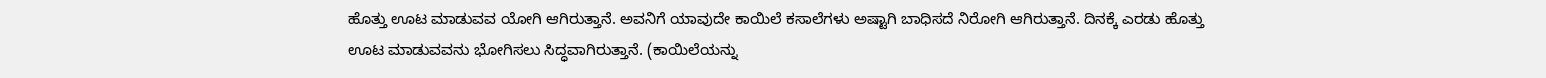ಹೊತ್ತು ಊಟ ಮಾಡುವವ ಯೋಗಿ ಆಗಿರುತ್ತಾನೆ. ಅವನಿಗೆ ಯಾವುದೇ ಕಾಯಿಲೆ ಕಸಾಲೆಗಳು ಅಷ್ಟಾಗಿ ಬಾಧಿಸದೆ ನಿರೋಗಿ ಆಗಿರುತ್ತಾನೆ. ದಿನಕ್ಕೆ ಎರಡು ಹೊತ್ತು ಊಟ ಮಾಡುವವನು ಭೋಗಿಸಲು ಸಿದ್ಧವಾಗಿರುತ್ತಾನೆ. (ಕಾಯಿಲೆಯನ್ನು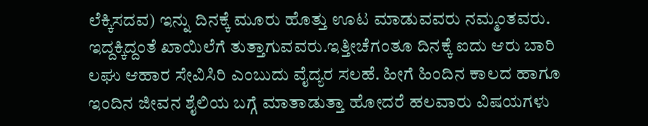ಲೆಕ್ಕಿಸದವ) ಇನ್ನು ದಿನಕ್ಕೆ ಮೂರು ಹೊತ್ತು ಊಟ ಮಾಡುವವರು ನಮ್ಮಂತವರು. ಇದ್ದಕ್ಕಿದ್ದಂತೆ ಖಾಯಿಲೆಗೆ ತುತ್ತಾಗುವವರು.ಇತ್ತೀಚೆಗಂತೂ ದಿನಕ್ಕೆ ಐದು ಆರು ಬಾರಿ ಲಘು ಆಹಾರ ಸೇವಿಸಿರಿ ಎಂಬುದು ವೈದ್ಯರ ಸಲಹೆ. ಹೀಗೆ ಹಿಂದಿನ ಕಾಲದ ಹಾಗೂ ಇಂದಿನ ಜೀವನ ಶೈಲಿಯ ಬಗ್ಗೆ ಮಾತಾಡುತ್ತಾ ಹೋದರೆ ಹಲವಾರು ವಿಷಯಗಳು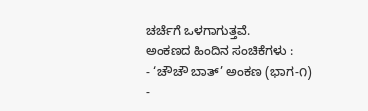ಚರ್ಚೆಗೆ ಒಳಗಾಗುತ್ತವೆ.
ಅಂಕಣದ ಹಿಂದಿನ ಸಂಚಿಕೆಗಳು :
- ‘ಚೌಚೌ ಬಾತ್’ ಅಂಕಣ (ಭಾಗ-೧)
-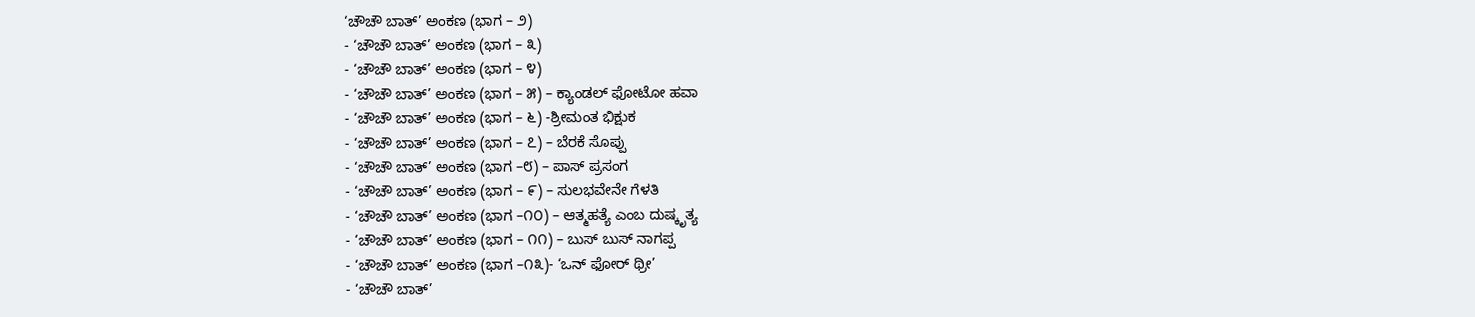‘ಚೌಚೌ ಬಾತ್’ ಅಂಕಣ (ಭಾಗ – ೨)
- ‘ಚೌಚೌ ಬಾತ್’ ಅಂಕಣ (ಭಾಗ – ೩)
- ‘ಚೌಚೌ ಬಾತ್’ ಅಂಕಣ (ಭಾಗ – ೪)
- ‘ಚೌಚೌ ಬಾತ್’ ಅಂಕಣ (ಭಾಗ – ೫) – ಕ್ಯಾಂಡಲ್ ಫೋಟೋ ಹವಾ
- ‘ಚೌಚೌ ಬಾತ್’ ಅಂಕಣ (ಭಾಗ – ೬) -ಶ್ರೀಮಂತ ಭಿಕ್ಷುಕ
- ‘ಚೌಚೌ ಬಾತ್’ ಅಂಕಣ (ಭಾಗ – ೭) – ಬೆರಕೆ ಸೊಪ್ಪು
- ‘ಚೌಚೌ ಬಾತ್’ ಅಂಕಣ (ಭಾಗ –೮) – ಪಾಸ್ ಪ್ರಸಂಗ
- ‘ಚೌಚೌ ಬಾತ್’ ಅಂಕಣ (ಭಾಗ – ೯) – ಸುಲಭವೇನೇ ಗೆಳತಿ
- ‘ಚೌಚೌ ಬಾತ್’ ಅಂಕಣ (ಭಾಗ –೧೦) – ಆತ್ಮಹತ್ಯೆ ಎಂಬ ದುಷ್ಕೃತ್ಯ
- ‘ಚೌಚೌ ಬಾತ್’ ಅಂಕಣ (ಭಾಗ – ೧೧) – ಬುಸ್ ಬುಸ್ ನಾಗಪ್ಪ
- ‘ಚೌಚೌ ಬಾತ್’ ಅಂಕಣ (ಭಾಗ –೧೩)- ‘ಒನ್ ಫೋರ್ ಥ್ರೀ’
- ‘ಚೌಚೌ ಬಾತ್’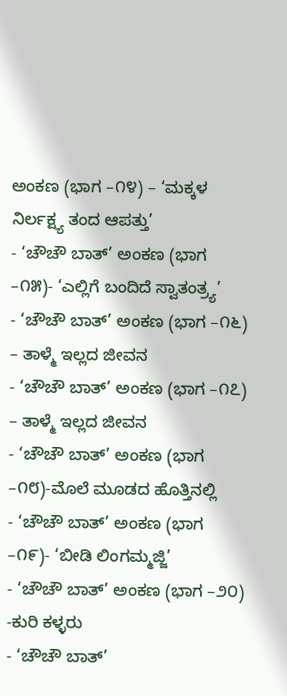ಅಂಕಣ (ಭಾಗ –೧೪) – ‘ಮಕ್ಕಳ ನಿರ್ಲಕ್ಷ್ಯ ತಂದ ಆಪತ್ತು’
- ‘ಚೌಚೌ ಬಾತ್’ ಅಂಕಣ (ಭಾಗ –೧೫)- ‘ಎಲ್ಲಿಗೆ ಬಂದಿದೆ ಸ್ವಾತಂತ್ರ್ಯ’
- ‘ಚೌಚೌ ಬಾತ್’ ಅಂಕಣ (ಭಾಗ –೧೬) – ತಾಳ್ಮೆ ಇಲ್ಲದ ಜೀವನ
- ‘ಚೌಚೌ ಬಾತ್’ ಅಂಕಣ (ಭಾಗ –೧೭) – ತಾಳ್ಮೆ ಇಲ್ಲದ ಜೀವನ
- ‘ಚೌಚೌ ಬಾತ್’ ಅಂಕಣ (ಭಾಗ –೧೮)-ಮೊಲೆ ಮೂಡದ ಹೊತ್ತಿನಲ್ಲಿ
- ‘ಚೌಚೌ ಬಾತ್’ ಅಂಕಣ (ಭಾಗ –೧೯)- ‘ಬೀಡಿ ಲಿಂಗಮ್ಮಜ್ಜಿ’
- ‘ಚೌಚೌ ಬಾತ್’ ಅಂಕಣ (ಭಾಗ –೨೦) -ಕುರಿ ಕಳ್ಳರು
- ‘ಚೌಚೌ ಬಾತ್’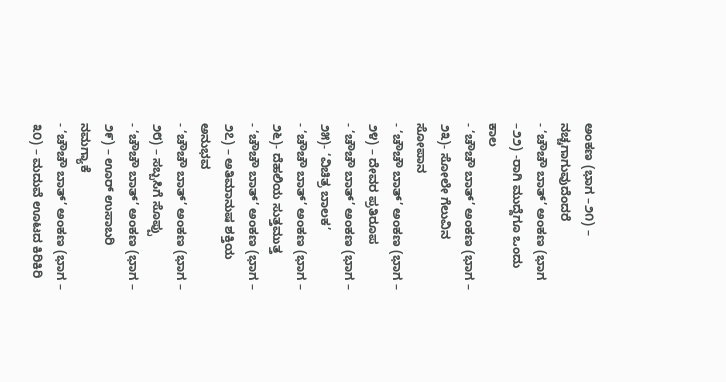ಅಂಕಣ (ಭಾಗ –೨೧) – ನಚ್ಚಗಾಗುವುದೆಂದರೆ
- ‘ಚೌಚೌ ಬಾತ್’ ಅಂಕಣ (ಭಾಗ –೨೨) -ರಾಗಿ ಮುದ್ದೆಗೂ ಒಂದು ಕಾಲ
- ‘ಚೌಚೌ ಬಾತ್’ ಅಂಕಣ (ಭಾಗ – ೨೩)- ಸೋಲೇ ಗೆಲುವಿನ ಸೋಪಾನ
- ‘ಚೌಚೌ ಬಾತ್’ ಅಂಕಣ (ಭಾಗ – ೨೪) – ದೇವರ ಪ್ರತಿರೂಪ
- ‘ಚೌಚೌ ಬಾತ್’ ಅಂಕಣ (ಭಾಗ – ೨೫)- ‘ವಿಚಿತ್ರ ಬಾಲಕ’
- ‘ಚೌಚೌ ಬಾತ್’ ಅಂಕಣ (ಭಾಗ – ೨೬)- ದೆಹಲಿಯ ಸುತ್ತಮುತ್ತ
- ‘ಚೌಚೌ ಬಾತ್’ ಅಂಕಣ (ಭಾಗ – ೨೭) – ಅತಿಮಾನುಷ ಶಕ್ತಿಯ ಅನುಭವ
- ‘ಚೌಚೌ ಬಾತ್’ ಅಂಕಣ (ಭಾಗ – ೨೮) – ಸಬ್ಬಸಿಗೆ ಸೊಪ್ಪು
- ‘ಚೌಚೌ ಬಾತ್’ ಅಂಕಣ (ಭಾಗ – ೨೯) – ಊರ್ ಉಸಾಬರಿ ನಮಗ್ಯಾಕೆ
- ‘ಚೌಚೌ ಬಾತ್’ ಅಂಕಣ (ಭಾಗ – ೩೦) – ಮದುವೆ ಊಟದ ಕಿರಿಕಿರಿ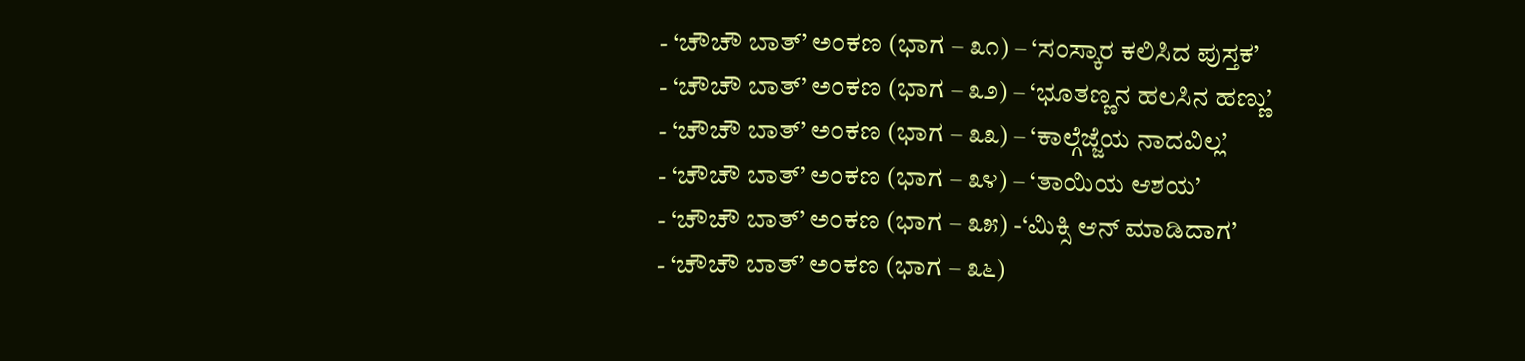- ‘ಚೌಚೌ ಬಾತ್’ ಅಂಕಣ (ಭಾಗ – ೩೧) – ‘ಸಂಸ್ಕಾರ ಕಲಿಸಿದ ಪುಸ್ತಕ’
- ‘ಚೌಚೌ ಬಾತ್’ ಅಂಕಣ (ಭಾಗ – ೩೨) – ‘ಭೂತಣ್ಣನ ಹಲಸಿನ ಹಣ್ಣು’
- ‘ಚೌಚೌ ಬಾತ್’ ಅಂಕಣ (ಭಾಗ – ೩೩) – ‘ಕಾಲ್ಗೆಜ್ಜೆಯ ನಾದವಿಲ್ಲ’
- ‘ಚೌಚೌ ಬಾತ್’ ಅಂಕಣ (ಭಾಗ – ೩೪) – ‘ತಾಯಿಯ ಆಶಯ’
- ‘ಚೌಚೌ ಬಾತ್’ ಅಂಕಣ (ಭಾಗ – ೩೫) -‘ಮಿಕ್ಸಿ ಆನ್ ಮಾಡಿದಾಗ’
- ‘ಚೌಚೌ ಬಾತ್’ ಅಂಕಣ (ಭಾಗ – ೩೬)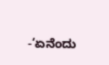-‘ಏನೆಂದು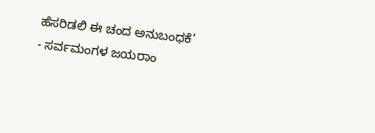ಹೆಸರಿಡಲಿ ಈ ಚಂದ ಅನುಬಂಧಕೆ’
- ಸರ್ವಮಂಗಳ ಜಯರಾಂ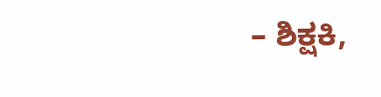– ಶಿಕ್ಷಕಿ,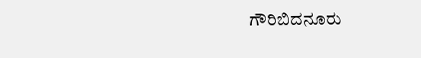ಗೌರಿಬಿದನೂರು